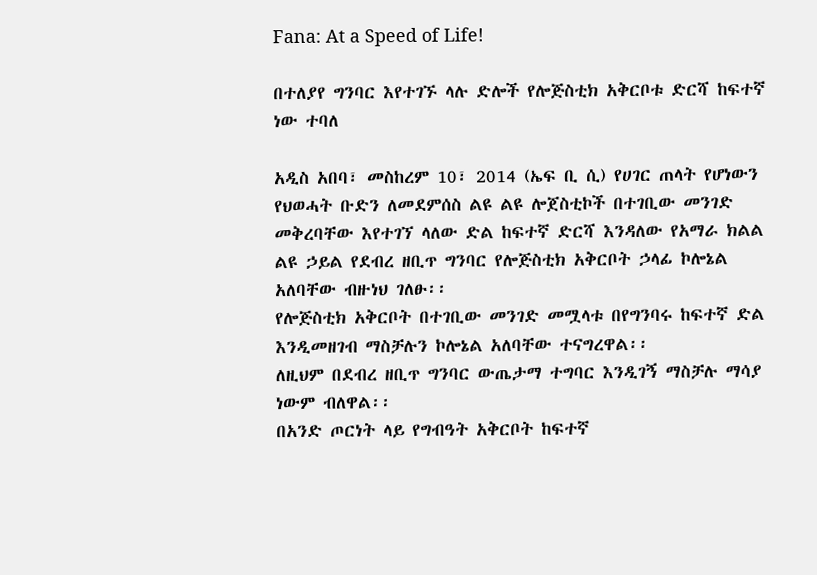Fana: At a Speed of Life!

በተለያየ ግንባር እየተገኙ ላሉ ድሎች የሎጅስቲክ አቅርቦቱ ድርሻ ከፍተኛ ነው ተባለ

አዲስ አበባ፣ መስከረም 10፣ 2014 (ኤፍ ቢ ሲ) የሀገር ጠላት የሆነውን የህወሓት ቡድን ለመደምሰስ ልዩ ልዩ ሎጀስቲኮች በተገቢው መንገድ መቅረባቸው እየተገኘ ላለው ድል ከፍተኛ ድርሻ እንዳለው የአማራ ክልል ልዩ ኃይል የደብረ ዘቢጥ ግንባር የሎጅስቲክ አቅርቦት ኃላፊ ኮሎኔል አለባቸው ብዙነህ ገለፁ፡፡
የሎጅስቲክ አቅርቦት በተገቢው መንገድ መሟላቱ በየግንባሩ ከፍተኛ ድል እንዲመዘገብ ማስቻሉን ኮሎኔል አለባቸው ተናግረዋል፡፡
ለዚህም በደብረ ዘቢጥ ግንባር ውጤታማ ተግባር እንዲገኝ ማስቻሉ ማሳያ ነውም ብለዋል፡፡
በአንድ ጦርነት ላይ የግብዓት አቅርቦት ከፍተኛ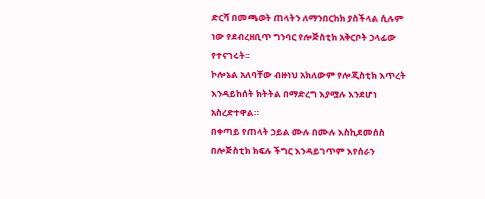ድርሻ በመጫወት ጠላትን ለማንበርከክ ያስችላል ሲሉም ነው የደብረዘቢጥ ግንባር የሎጅስቲክ አቅርቦት ኃላፊው የተናገሩት፡፡
ኮሎኔል አለባቸው ብዙነህ አክለውም የሎጂስቲክ እጥረት እንዳይከሰት ክትትል በማድረግ እያሟሉ እንደሆነ አስረድተዋል።
በቀጣይ የጠላት ኃይል ሙሉ በሙሉ እስኪደመሰስ በሎጅስቲክ ክፍሉ ችግር እንዳይገጥም እየሰራን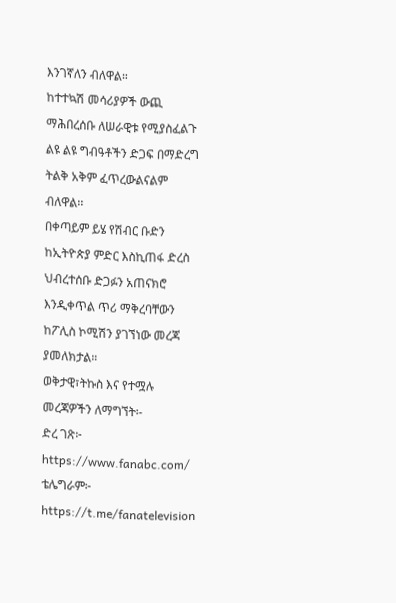እንገኛለን ብለዋል።
ከተተኳሽ መሳሪያዎች ውጪ ማሕበረሰቡ ለሠራዊቱ የሚያስፈልጉ ልዩ ልዩ ግብዓቶችን ድጋፍ በማድረግ ትልቅ አቅም ፈጥረውልናልም ብለዋል፡፡
በቀጣይም ይሄ የሽብር ቡድን ከኢትዮጵያ ምድር እስኪጠፋ ድረስ ህብረተሰቡ ድጋፉን አጠናክሮ እንዲቀጥል ጥሪ ማቅረባቸውን ከፖሊስ ኮሚሽን ያገኘነው መረጃ ያመለክታል።
ወቅታዊ፣ትኩስ እና የተሟሉ መረጃዎችን ለማግኘት፡-
ድረ ገጽ፦ https://www.fanabc.com/
ቴሌግራም፦ https://t.me/fanatelevision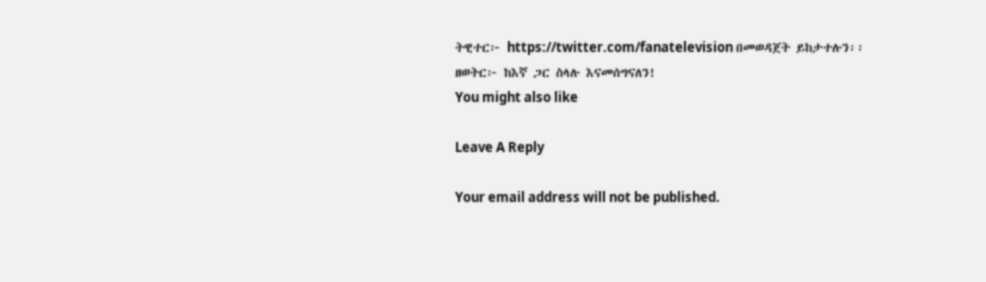ትዊተር፦ https://twitter.com/fanatelevision በመወዳጀት ይከታተሉን፡፡
ዘወትር፦ ከእኛ ጋር ስላሉ እናመሰግናለን!
You might also like

Leave A Reply

Your email address will not be published.